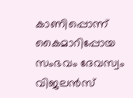കാണിപ്പൊന്ന് കൈമാറിപ്പോയ സംഭവം ദേവസ്വം വിജലൻസ്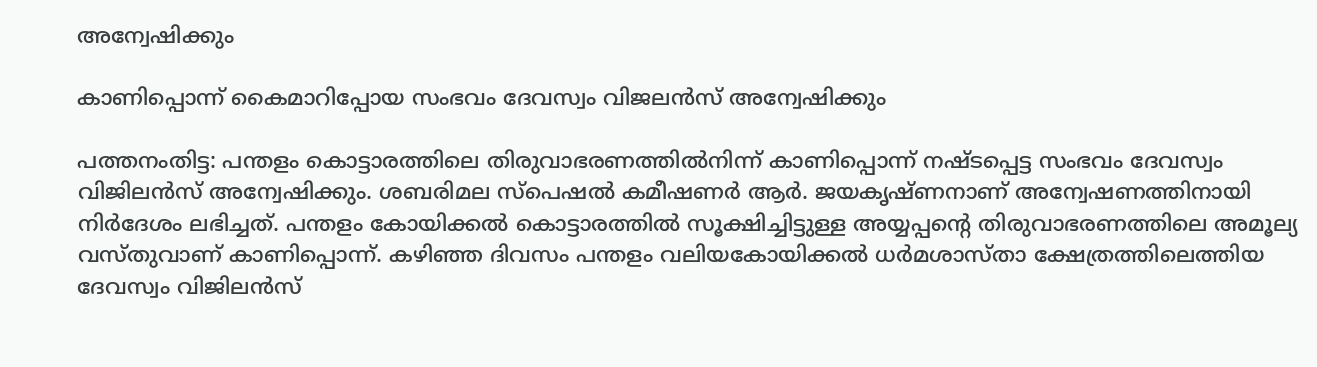അന്വേഷിക്കും

കാണിപ്പൊന്ന് കൈമാറിപ്പോയ സംഭവം ദേവസ്വം വിജലൻസ് അന്വേഷിക്കും

പത്തനംതിട്ട: പന്തളം കൊട്ടാരത്തിലെ തിരുവാഭരണത്തിൽനിന്ന് കാണിപ്പൊന്ന് നഷ്ടപ്പെട്ട സംഭവം ദേവസ്വം വിജിലൻസ് അന്വേഷിക്കും. ശബരിമല സ്പെഷൽ കമീഷണർ ആർ. ജയകൃഷ്ണനാണ് അന്വേഷണത്തിനായി നിർദേശം ലഭിച്ചത്. പന്തളം കോയിക്കൽ കൊട്ടാരത്തിൽ സൂക്ഷിച്ചിട്ടുള്ള അയ്യപ്പന്‍റെ തിരുവാഭരണത്തിലെ അമൂല്യ വസ്തുവാണ് കാണിപ്പൊന്ന്. കഴിഞ്ഞ ദിവസം പന്തളം വലിയകോയിക്കൽ ധർമശാസ്താ ക്ഷേത്രത്തിലെത്തിയ ദേവസ്വം വിജിലൻസ്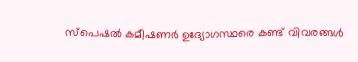സ്പെഷൽ കമീഷണർ ഉദ്യോഗസ്ഥരെ കണ്ട് വിവരങ്ങൾ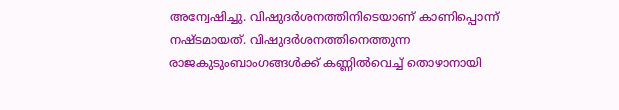അന്വേഷിച്ചു. വിഷുദർശനത്തിനിടെയാണ് കാണിപ്പൊന്ന് നഷ്ടമായത്. വിഷുദർശനത്തിനെത്തുന്ന രാജകുടുംബാംഗങ്ങൾക്ക് കണ്ണിൽവെച്ച് തൊഴാനായി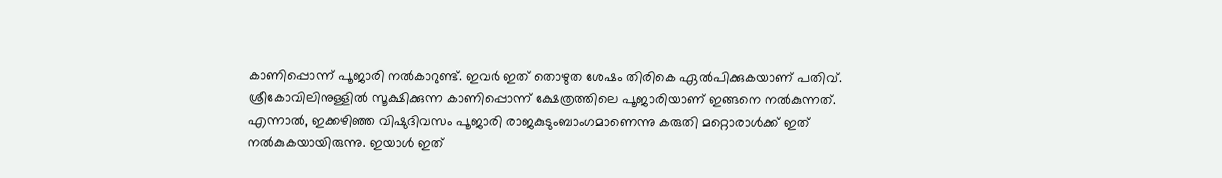കാണിപ്പൊന്ന് പൂജാരി നൽകാറുണ്ട്. ഇവർ ഇത് തൊഴുത ശേഷം തിരികെ ഏൽപിക്കുകയാണ് പതിവ്. ശ്രീകോവിലിനുള്ളിൽ സൂക്ഷിക്കുന്ന കാണിപ്പൊന്ന് ക്ഷേത്രത്തിലെ പൂജാരിയാണ് ഇങ്ങനെ നൽകുന്നത്. എന്നാൽ, ഇക്കഴിഞ്ഞ വിഷുദിവസം പൂജാരി രാജകുടുംബാംഗമാണെന്നു കരുതി മറ്റൊരാൾക്ക് ഇത് നൽകുകയായിരുന്നു. ഇയാൾ ഇത്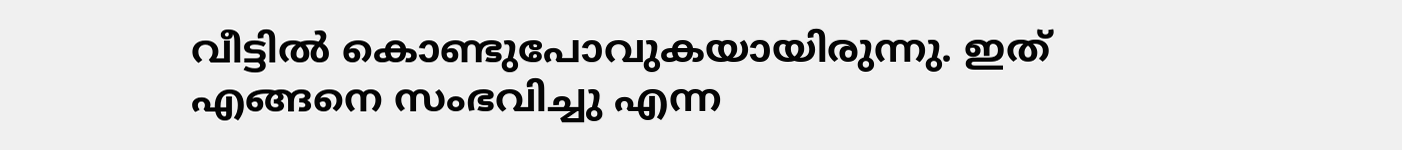വീട്ടിൽ കൊണ്ടുപോവുകയായിരുന്നു. ഇത് എങ്ങനെ സംഭവിച്ചു എന്ന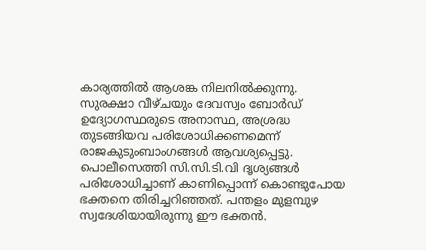കാര്യത്തിൽ ആശങ്ക നിലനിൽക്കുന്നു. സുരക്ഷാ വീഴ്ചയും ദേവസ്വം ബോർഡ് ഉദ്യോഗസ്ഥരുടെ അനാസ്ഥ, അശ്രദ്ധ തുടങ്ങിയവ പരിശോധിക്കണമെന്ന് രാജകുടുംബാംഗങ്ങൾ ആവശ്യപ്പെട്ടു. പൊലീസെത്തി സി.സി.ടി.വി ദൃശ്യങ്ങൾ പരിശോധിച്ചാണ് കാണിപ്പൊന്ന് കൊണ്ടുപോയ ഭക്തനെ തിരിച്ചറിഞ്ഞത്. പന്തളം മുളമ്പുഴ സ്വദേശിയായിരുന്നു ഈ ഭക്തൻ.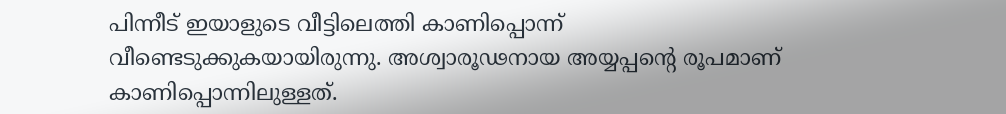പിന്നീട് ഇയാളുടെ വീട്ടിലെത്തി കാണിപ്പൊന്ന് വീണ്ടെടുക്കുകയായിരുന്നു. അശ്വാരൂഢനായ അയ്യപ്പന്‍റെ രൂപമാണ് കാണിപ്പൊന്നിലുള്ളത്.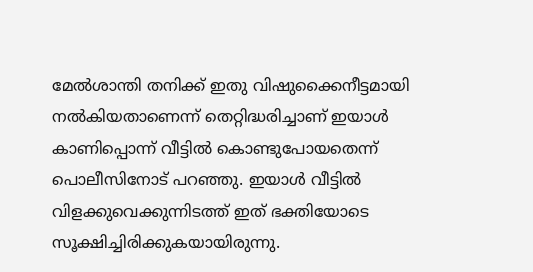മേൽശാന്തി തനിക്ക് ഇതു വിഷുക്കൈനീട്ടമായി നൽകിയതാണെന്ന് തെറ്റിദ്ധരിച്ചാണ് ഇയാൾ കാണിപ്പൊന്ന് വീട്ടിൽ കൊണ്ടുപോയതെന്ന് പൊലീസിനോട് പറഞ്ഞു. ഇയാൾ വീട്ടിൽ വിളക്കുവെക്കുന്നിടത്ത് ഇത് ഭക്തിയോടെ സൂക്ഷിച്ചിരിക്കുകയായിരുന്നു.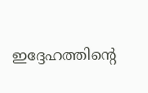ഇദ്ദേഹത്തിന്‍റെ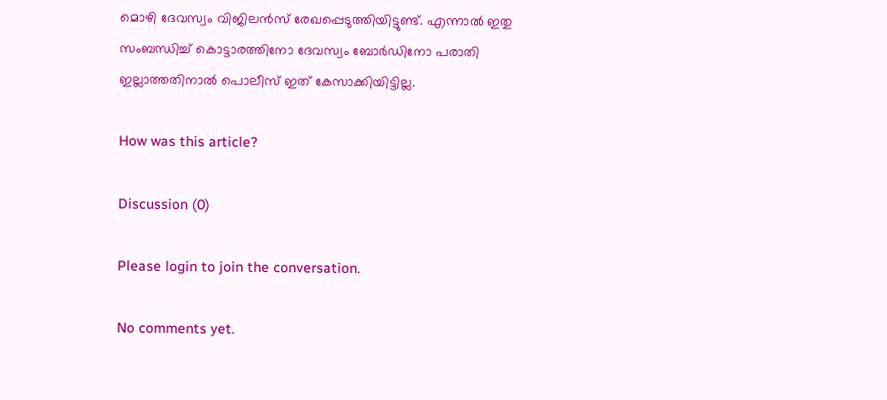മൊഴി ദേവസ്വം വിജിലൻസ് രേഖപ്പെടുത്തിയിട്ടുണ്ട്. എന്നാൽ ഇതു സംബന്ധിച്ച് കൊട്ടാരത്തിനോ ദേവസ്വം ബോർഡിനോ പരാതി ഇല്ലാത്തതിനാൽ പൊലീസ് ഇത് കേസാക്കിയിട്ടില്ല.

How was this article?

Discussion (0)

Please login to join the conversation.

No comments yet.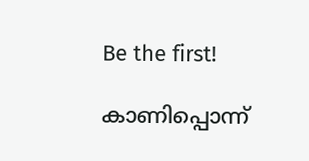Be the first!

കാണിപ്പൊന്ന്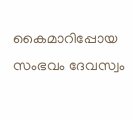കൈമാറിപ്പോയ സംഭവം ദേവസ്വം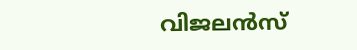വിജലൻസ്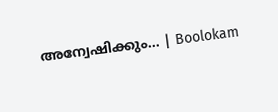അന്വേഷിക്കും… | Boolokam